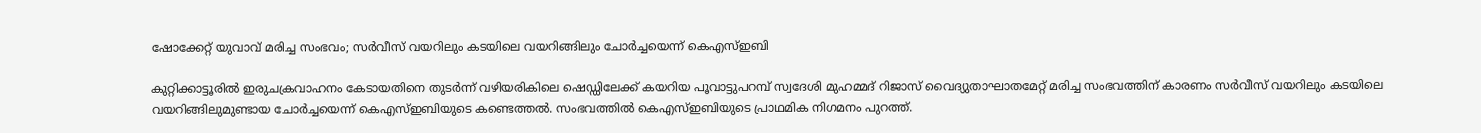ഷോക്കേറ്റ് യുവാവ് മരിച്ച സംഭവം; സർവീസ് വയറിലും കടയിലെ വയറിങ്ങിലും ചോർച്ചയെന്ന് കെഎസ്ഇബി

കുറ്റിക്കാട്ടൂരിൽ ഇരുചക്രവാഹനം കേടായതിനെ തുടർന്ന് വഴിയരികിലെ ഷെഡ്ഡിലേക്ക് കയറിയ പൂവാട്ടുപറമ്പ് സ്വദേശി മുഹമ്മദ് റിജാസ് വൈദ്യുതാഘാതമേറ്റ് മരിച്ച സംഭവത്തിന് കാരണം സർവീസ് വയറിലും കടയിലെ വയറിങ്ങിലുമുണ്ടായ ചോർച്ചയെന്ന് കെഎസ്ഇബിയുടെ കണ്ടെത്തൽ. സംഭവത്തിൽ കെഎസ്ഇബിയുടെ പ്രാഥമിക നിഗമനം പുറത്ത്.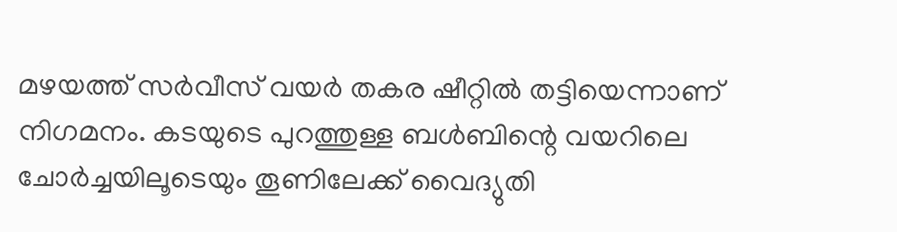മഴയത്ത് സർവീസ് വയർ തകര ഷീറ്റിൽ തട്ടിയെന്നാണ് നിഗമനം. കടയുടെ പുറത്തുള്ള ബൾബിന്റെ വയറിലെ ചോർച്ചയിലൂടെയും തൂണിലേക്ക് വൈദ്യുതി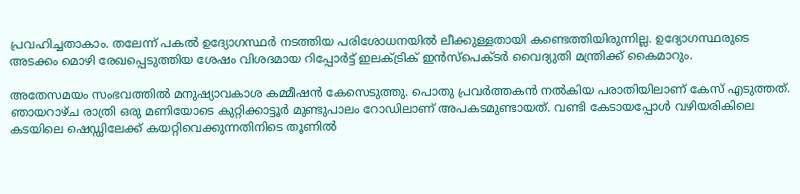പ്രവഹിച്ചതാകാം. തലേന്ന് പകൽ ഉദ്യോഗസ്ഥർ നടത്തിയ പരിശോധനയിൽ ലീക്കുള്ളതായി കണ്ടെത്തിയിരുന്നില്ല. ഉദ്യോഗസ്ഥരുടെ അടക്കം മൊഴി രേഖപ്പെടുത്തിയ ശേഷം വിശദമായ റിപ്പോർട്ട് ഇലക്ട്രിക് ഇൻസ്‌പെക്ടർ വൈദ്യുതി മന്ത്രിക്ക് കൈമാറും.

അതേസമയം സംഭവത്തിൽ മനുഷ്യാവകാശ കമ്മീഷൻ കേസെടുത്തു. പൊതു പ്രവർത്തകൻ നൽകിയ പരാതിയിലാണ് കേസ് എടുത്തത്. ഞായറാഴ്ച രാത്രി ഒരു മണിയോടെ കുറ്റിക്കാട്ടൂർ മുണ്ടുപാലം റോഡിലാണ് അപകടമുണ്ടായത്. വണ്ടി കേടായപ്പോൾ വഴിയരികിലെ കടയിലെ ഷെഡ്ഡിലേക്ക് കയറ്റിവെക്കുന്നതിനിടെ തൂണിൽ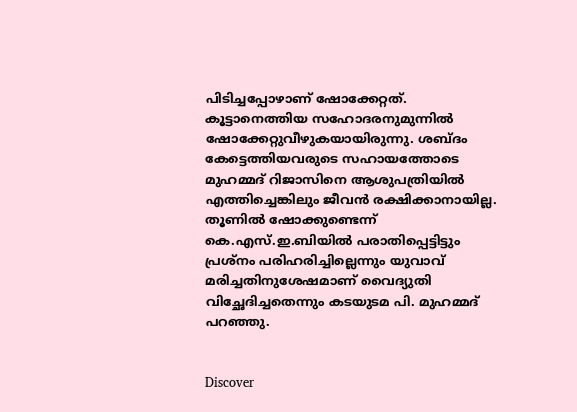പിടിച്ചപ്പോഴാണ് ഷോക്കേറ്റത്. കൂട്ടാനെത്തിയ സഹോദരനുമുന്നിൽ ഷോക്കേറ്റുവീഴുകയായിരുന്നു. ശബ്ദം കേട്ടെത്തിയവരുടെ സഹായത്തോടെ മുഹമ്മദ് റിജാസിനെ ആശുപത്രിയിൽ എത്തിച്ചെങ്കിലും ജീവൻ രക്ഷിക്കാനായില്ല. തൂണിൽ ഷോക്കുണ്ടെന്ന് കെ.എസ്.ഇ.ബിയിൽ പരാതിപ്പെട്ടിട്ടും പ്രശ്നം പരിഹരിച്ചില്ലെന്നും യുവാവ് മരിച്ചതിനുശേഷമാണ് വൈദ്യുതി വിച്ഛേദിച്ചതെന്നും കടയുടമ പി. മുഹമ്മദ് പറഞ്ഞു.


Discover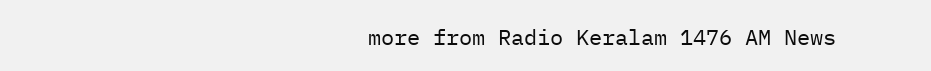more from Radio Keralam 1476 AM News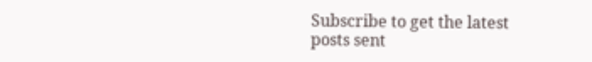Subscribe to get the latest posts sent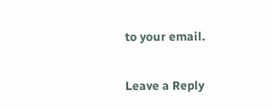to your email.

Leave a Reply